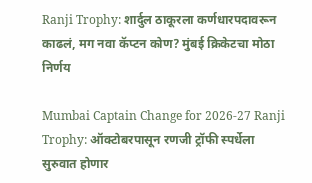Ranji Trophy: शार्दुल ठाकूरला कर्णधारपदावरून काढलं, मग नवा कॅप्टन कोण? मुंबई क्रिकेटचा मोठा निर्णय

Mumbai Captain Change for 2026-27 Ranji Trophy: ऑक्टोबरपासून रणजी ट्रॉफी स्पर्धेला सुरुवात होणार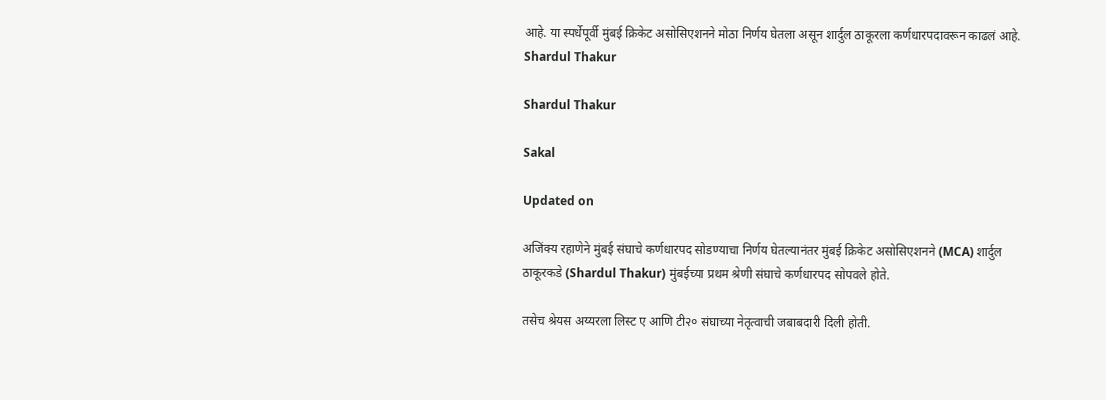आहे. या स्पर्धेपूर्वी मुंबई क्रिकेट असोसिएशनने मोठा निर्णय घेतला असून शार्दुल ठाकूरला कर्णधारपदावरून काढलं आहे.
Shardul Thakur

Shardul Thakur

Sakal

Updated on

अजिंक्य रहाणेने मुंबई संघाचे कर्णधारपद सोडण्याचा निर्णय घेतल्यानंतर मुंबई क्रिकेट असोसिएशनने (MCA) शार्दुल ठाकूरकडे (Shardul Thakur) मुंबईच्या प्रथम श्रेणी संघाचे कर्णधारपद सोपवले होते.

तसेच श्रेयस अय्यरला लिस्ट ए आणि टी२० संघाच्या नेतृत्वाची जबाबदारी दिली होती.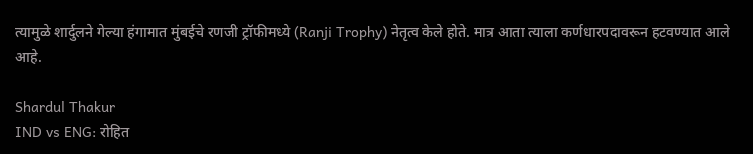त्यामुळे शार्दुलने गेल्या हंगामात मुंबईचे रणजी ट्रॉफीमध्ये (Ranji Trophy) नेतृत्व केले होते. मात्र आता त्याला कर्णधारपदावरून हटवण्यात आले आहे.

Shardul Thakur
IND vs ENG: रोहित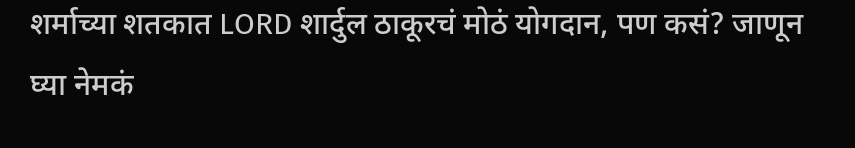शर्माच्या शतकात LORD शार्दुल ठाकूरचं मोठं योगदान, पण कसं? जाणून घ्या नेमकं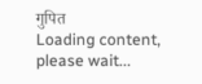गुपित
Loading content, please wait...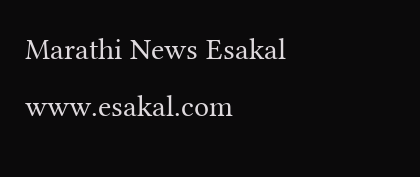Marathi News Esakal
www.esakal.com